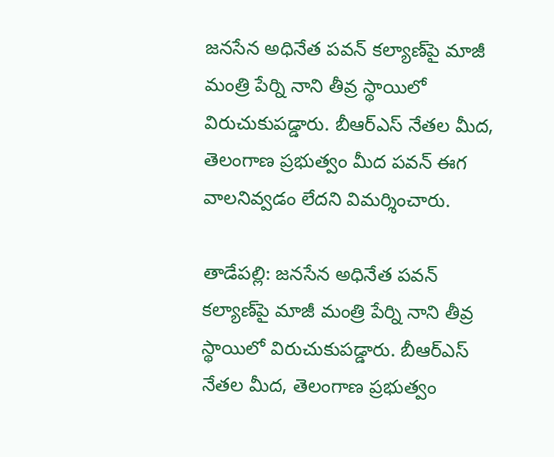జనసేన అధినేత పవన్ కల్యాణ్‌పై మాజీ మంత్రి పేర్ని నాని తీవ్ర స్థాయిలో విరుచుకుపడ్డారు. బీఆర్ఎస్ నేతల మీద, తెలంగాణ ప్రభుత్వం మీద పవన్ ఈగ వాలనివ్వడం లేదని విమర్శించారు.

తాడేపల్లి: జనసేన అధినేత పవన్ కల్యాణ్‌పై మాజీ మంత్రి పేర్ని నాని తీవ్ర స్థాయిలో విరుచుకుపడ్డారు. బీఆర్ఎస్ నేతల మీద, తెలంగాణ ప్రభుత్వం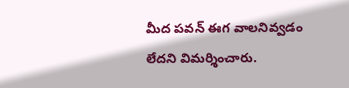మీద పవన్ ఈగ వాలనివ్వడం లేదని విమర్శించారు.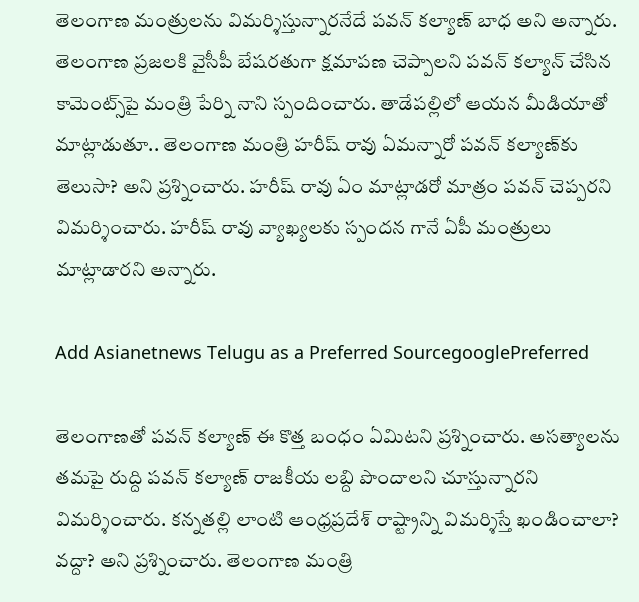తెలంగాణ మంత్రులను విమర్శిస్తున్నారనేదే పవన్ కల్యాణ్ బాధ అని అన్నారు. తెలంగాణ ప్రజలకి వైసీపీ బేషరతుగా క్షమాపణ చెప్పాలని పవన్ కల్యాన్ చేసిన కామెంట్స్‌పై మంత్రి పేర్ని నాని స్పందించారు. తాడేపల్లిలో ఆయన మీడియాతో మాట్లాడుతూ.. తెలంగాణ మంత్రి హరీష్ రావు ఏమన్నారో పవన్ కల్యాణ్‌కు తెలుసా? అని ప్రశ్నించారు. హరీష్ రావు ఏం మాట్లాడరో మాత్రం పవన్ చెప్పరని విమర్శించారు. హరీష్ రావు వ్యాఖ్యలకు స్పందన గానే ఏపీ మంత్రులు మాట్లాడారని అన్నారు.

Add Asianetnews Telugu as a Preferred SourcegooglePreferred

తెలంగాణతో పవన్ కల్యాణ్ ఈ కొత్త బంధం ఏమిటని ప్రశ్నించారు. అసత్యాలను తమపై రుద్ది పవన్ కల్యాణ్ రాజకీయ లబ్ది పొందాలని చూస్తున్నారని విమర్శించారు. కన్నతల్లి లాంటి ఆంధ్రప్రదేశ్‌ రాష్ట్రాన్ని విమర్శిస్తే ఖండించాలా? వద్దా? అని ప్రశ్నించారు. తెలంగాణ మంత్రి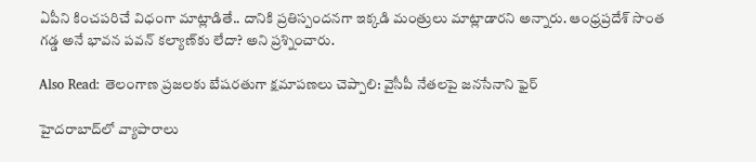ఏపీని కించపరిచే విధంగా మాట్లాడితే.. దానికి ప్రతిస్పందనగా ఇక్కడి మంత్రులు మాట్లాడారని అన్నారు. ఆంధ్రప్రదేశ్ సొంత గడ్డ అనే భావన పవన్ కల్యాణ్‌కు లేదా? అని ప్రశ్నించారు.

Also Read: తెలంగాణ ప్రజలకు బేషరతుగా క్షమాపణలు చెప్పాలి: వైసీపీ నేతలపై జనసేనాని ఫైర్

హైదరాబాద్‌లో వ్యాపారాలు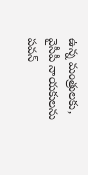ఉన్న మంత్రులకు, వైసీపీ నాయకులను పవన్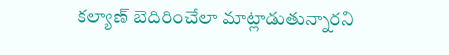కల్యాణ్ బెదిరించేలా మాట్లాడుతున్నారని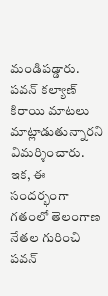మండిపడ్డారు. పవన్ కల్యాణ్ కిరాయి మాటలు మాట్లాడుతున్నారని విమర్శించారు. ఇక, ఈ సందర్భంగా గతంలో తెలంగాణ నేతల గురించి పవన్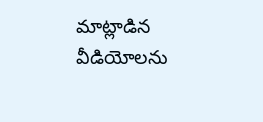మాట్లాడిన వీడియోలను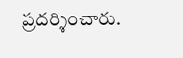ప్రదర్శించారు.